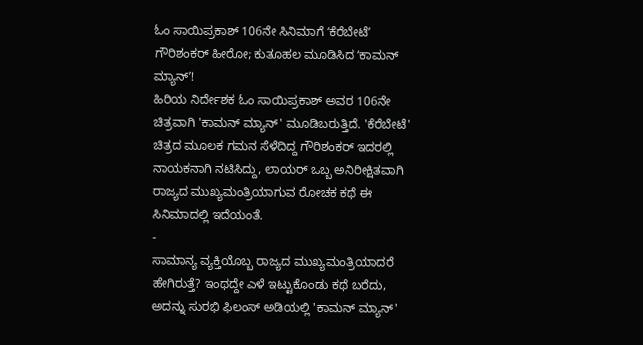ಓಂ ಸಾಯಿಪ್ರಕಾಶ್ 106ನೇ ಸಿನಿಮಾಗೆ ʻಕೆರೆಬೇಟೆʼ ಗೌರಿಶಂಕರ್ ಹೀರೋ; ಕುತೂಹಲ ಮೂಡಿಸಿದ ʻಕಾಮನ್ ಮ್ಯಾನ್ʼ!
ಹಿರಿಯ ನಿರ್ದೇಶಕ ಓಂ ಸಾಯಿಪ್ರಕಾಶ್ ಅವರ 106ನೇ ಚಿತ್ರವಾಗಿ 'ಕಾಮನ್ ಮ್ಯಾನ್' ಮೂಡಿಬರುತ್ತಿದೆ. 'ಕೆರೆಬೇಟೆ' ಚಿತ್ರದ ಮೂಲಕ ಗಮನ ಸೆಳೆದಿದ್ದ ಗೌರಿಶಂಕರ್ ಇದರಲ್ಲಿ ನಾಯಕನಾಗಿ ನಟಿಸಿದ್ದು, ಲಾಯರ್ ಒಬ್ಬ ಅನಿರೀಕ್ಷಿತವಾಗಿ ರಾಜ್ಯದ ಮುಖ್ಯಮಂತ್ರಿಯಾಗುವ ರೋಚಕ ಕಥೆ ಈ ಸಿನಿಮಾದಲ್ಲಿ ಇದೆಯಂತೆ.
-
ಸಾಮಾನ್ಯ ವ್ಯಕ್ತಿಯೊಬ್ಬ ರಾಜ್ಯದ ಮುಖ್ಯಮಂತ್ರಿಯಾದರೆ ಹೇಗಿರುತ್ತೆ? ಇಂಥದ್ದೇ ಎಳೆ ಇಟ್ಟುಕೊಂಡು ಕಥೆ ಬರೆದು, ಅದನ್ನು ಸುರಭಿ ಫಿಲಂಸ್ ಅಡಿಯಲ್ಲಿ 'ಕಾಮನ್ ಮ್ಯಾನ್'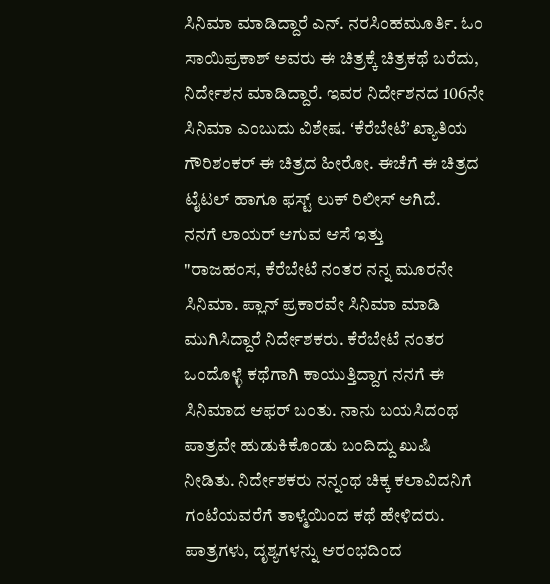ಸಿನಿಮಾ ಮಾಡಿದ್ದಾರೆ ಎನ್. ನರಸಿಂಹಮೂರ್ತಿ. ಓಂ ಸಾಯಿಪ್ರಕಾಶ್ ಅವರು ಈ ಚಿತ್ರಕ್ಕೆ ಚಿತ್ರಕಥೆ ಬರೆದು, ನಿರ್ದೇಶನ ಮಾಡಿದ್ದಾರೆ. ಇವರ ನಿರ್ದೇಶನದ 106ನೇ ಸಿನಿಮಾ ಎಂಬುದು ವಿಶೇಷ. ʻಕೆರೆಬೇಟೆʼ ಖ್ಯಾತಿಯ ಗೌರಿಶಂಕರ್ ಈ ಚಿತ್ರದ ಹೀರೋ. ಈಚೆಗೆ ಈ ಚಿತ್ರದ ಟೈಟಲ್ ಹಾಗೂ ಫಸ್ಟ್ ಲುಕ್ ರಿಲೀಸ್ ಆಗಿದೆ.
ನನಗೆ ಲಾಯರ್ ಆಗುವ ಆಸೆ ಇತ್ತು
"ರಾಜಹಂಸ, ಕೆರೆಬೇಟೆ ನಂತರ ನನ್ನ ಮೂರನೇ ಸಿನಿಮಾ. ಪ್ಲಾನ್ ಪ್ರಕಾರವೇ ಸಿನಿಮಾ ಮಾಡಿ ಮುಗಿಸಿದ್ದಾರೆ ನಿರ್ದೇಶಕರು. ಕೆರೆಬೇಟೆ ನಂತರ ಒಂದೊಳ್ಳೆ ಕಥೆಗಾಗಿ ಕಾಯುತ್ತಿದ್ದಾಗ ನನಗೆ ಈ ಸಿನಿಮಾದ ಆಫರ್ ಬಂತು. ನಾನು ಬಯಸಿದಂಥ ಪಾತ್ರವೇ ಹುಡುಕಿಕೊಂಡು ಬಂದಿದ್ದು ಖುಷಿ ನೀಡಿತು. ನಿರ್ದೇಶಕರು ನನ್ನಂಥ ಚಿಕ್ಕ ಕಲಾವಿದನಿಗೆ ಗಂಟೆಯವರೆಗೆ ತಾಳ್ಮೆಯಿಂದ ಕಥೆ ಹೇಳಿದರು. ಪಾತ್ರಗಳು, ದೃಶ್ಯಗಳನ್ನು ಆರಂಭದಿಂದ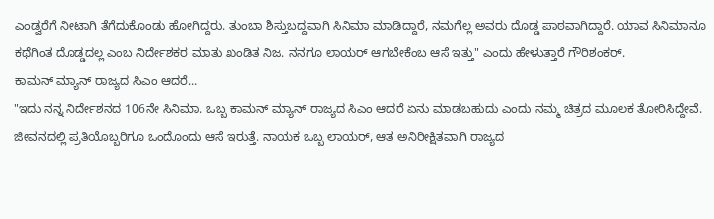ಎಂಡ್ವರೆಗೆ ನೀಟಾಗಿ ತೆಗೆದುಕೊಂಡು ಹೋಗಿದ್ದರು. ತುಂಬಾ ಶಿಸ್ತುಬದ್ದವಾಗಿ ಸಿನಿಮಾ ಮಾಡಿದ್ದಾರೆ, ನಮಗೆಲ್ಲ ಅವರು ದೊಡ್ಡ ಪಾಠವಾಗಿದ್ದಾರೆ. ಯಾವ ಸಿನಿಮಾನೂ ಕಥೆಗಿಂತ ದೊಡ್ಡದಲ್ಲ ಎಂಬ ನಿರ್ದೇಶಕರ ಮಾತು ಖಂಡಿತ ನಿಜ. ನನಗೂ ಲಾಯರ್ ಆಗಬೇಕೆಂಬ ಆಸೆ ಇತ್ತು" ಎಂದು ಹೇಳುತ್ತಾರೆ ಗೌರಿಶಂಕರ್.
ಕಾಮನ್ ಮ್ಯಾನ್ ರಾಜ್ಯದ ಸಿಎಂ ಆದರೆ...
"ಇದು ನನ್ನ ನಿರ್ದೇಶನದ 106ನೇ ಸಿನಿಮಾ. ಒಬ್ಬ ಕಾಮನ್ ಮ್ಯಾನ್ ರಾಜ್ಯದ ಸಿಎಂ ಆದರೆ ಏನು ಮಾಡಬಹುದು ಎಂದು ನಮ್ಮ ಚಿತ್ರದ ಮೂಲಕ ತೋರಿಸಿದ್ದೇವೆ. ಜೀವನದಲ್ಲಿ ಪ್ರತಿಯೊಬ್ಬರಿಗೂ ಒಂದೊಂದು ಆಸೆ ಇರುತ್ತೆ. ನಾಯಕ ಒಬ್ಬ ಲಾಯರ್, ಆತ ಅನಿರೀಕ್ಷಿತವಾಗಿ ರಾಜ್ಯದ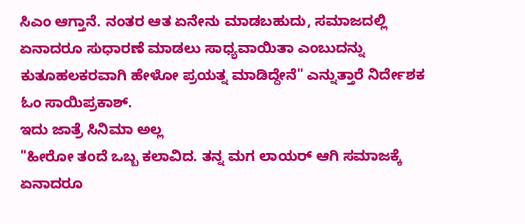ಸಿಎಂ ಆಗ್ತಾನೆ. ನಂತರ ಆತ ಏನೇನು ಮಾಡಬಹುದು, ಸಮಾಜದಲ್ಲಿ ಏನಾದರೂ ಸುಧಾರಣೆ ಮಾಡಲು ಸಾಧ್ಯವಾಯಿತಾ ಎಂಬುದನ್ನು ಕುತೂಹಲಕರವಾಗಿ ಹೇಳೋ ಪ್ರಯತ್ನ ಮಾಡಿದ್ದೇನೆ" ಎನ್ನುತ್ತಾರೆ ನಿರ್ದೇಶಕ ಓಂ ಸಾಯಿಪ್ರಕಾಶ್.
ಇದು ಜಾತ್ರೆ ಸಿನಿಮಾ ಅಲ್ಲ
"ಹೀರೋ ತಂದೆ ಒಬ್ಬ ಕಲಾವಿದ. ತನ್ನ ಮಗ ಲಾಯರ್ ಆಗಿ ಸಮಾಜಕ್ಕೆ ಏನಾದರೂ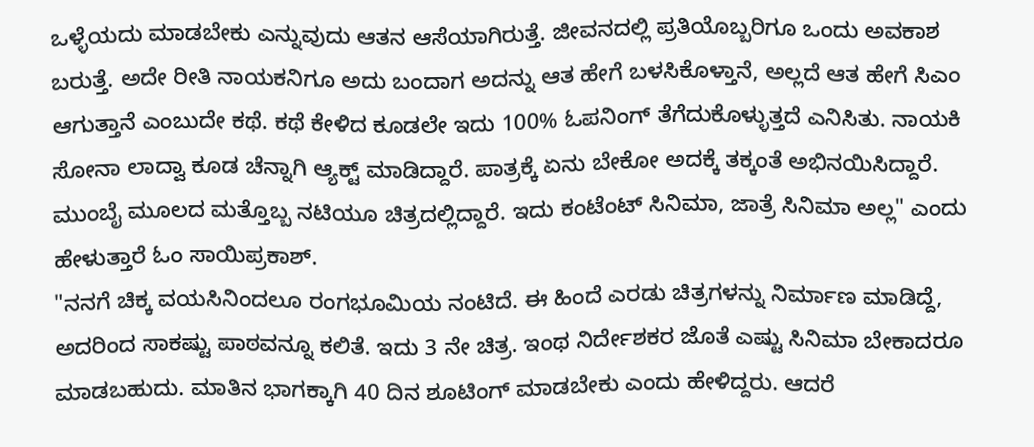ಒಳ್ಳೆಯದು ಮಾಡಬೇಕು ಎನ್ನುವುದು ಆತನ ಆಸೆಯಾಗಿರುತ್ತೆ. ಜೀವನದಲ್ಲಿ ಪ್ರತಿಯೊಬ್ಬರಿಗೂ ಒಂದು ಅವಕಾಶ ಬರುತ್ತೆ. ಅದೇ ರೀತಿ ನಾಯಕನಿಗೂ ಅದು ಬಂದಾಗ ಅದನ್ನು ಆತ ಹೇಗೆ ಬಳಸಿಕೊಳ್ತಾನೆ, ಅಲ್ಲದೆ ಆತ ಹೇಗೆ ಸಿಎಂ ಆಗುತ್ತಾನೆ ಎಂಬುದೇ ಕಥೆ. ಕಥೆ ಕೇಳಿದ ಕೂಡಲೇ ಇದು 100% ಓಪನಿಂಗ್ ತೆಗೆದುಕೊಳ್ಳುತ್ತದೆ ಎನಿಸಿತು. ನಾಯಕಿ ಸೋನಾ ಲಾದ್ವಾ ಕೂಡ ಚೆನ್ನಾಗಿ ಆ್ಯಕ್ಟ್ ಮಾಡಿದ್ದಾರೆ. ಪಾತ್ರಕ್ಕೆ ಏನು ಬೇಕೋ ಅದಕ್ಕೆ ತಕ್ಕಂತೆ ಅಭಿನಯಿಸಿದ್ದಾರೆ. ಮುಂಬೈ ಮೂಲದ ಮತ್ತೊಬ್ಬ ನಟಿಯೂ ಚಿತ್ರದಲ್ಲಿದ್ದಾರೆ. ಇದು ಕಂಟೆಂಟ್ ಸಿನಿಮಾ, ಜಾತ್ರೆ ಸಿನಿಮಾ ಅಲ್ಲ" ಎಂದು ಹೇಳುತ್ತಾರೆ ಓಂ ಸಾಯಿಪ್ರಕಾಶ್.
"ನನಗೆ ಚಿಕ್ಕ ವಯಸಿನಿಂದಲೂ ರಂಗಭೂಮಿಯ ನಂಟಿದೆ. ಈ ಹಿಂದೆ ಎರಡು ಚಿತ್ರಗಳನ್ನು ನಿರ್ಮಾಣ ಮಾಡಿದ್ದೆ, ಅದರಿಂದ ಸಾಕಷ್ಟು ಪಾಠವನ್ನೂ ಕಲಿತೆ. ಇದು 3 ನೇ ಚಿತ್ರ. ಇಂಥ ನಿರ್ದೇಶಕರ ಜೊತೆ ಎಷ್ಟು ಸಿನಿಮಾ ಬೇಕಾದರೂ ಮಾಡಬಹುದು. ಮಾತಿನ ಭಾಗಕ್ಕಾಗಿ 40 ದಿನ ಶೂಟಿಂಗ್ ಮಾಡಬೇಕು ಎಂದು ಹೇಳಿದ್ದರು. ಆದರೆ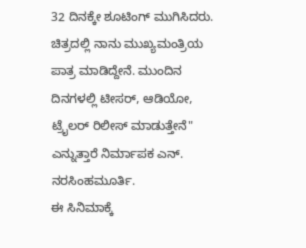32 ದಿನಕ್ಕೇ ಶೂಟಿಂಗ್ ಮುಗಿಸಿದರು. ಚಿತ್ರದಲ್ಲಿ ನಾನು ಮುಖ್ಯಮಂತ್ರಿಯ ಪಾತ್ರ ಮಾಡಿದ್ದೇನೆ. ಮುಂದಿನ ದಿನಗಳಲ್ಲಿ ಟೀಸರ್, ಆಡಿಯೋ, ಟ್ರೈಲರ್ ರಿಲೀಸ್ ಮಾಡುತ್ತೇನೆ" ಎನ್ನುತ್ತಾರೆ ನಿರ್ಮಾಪಕ ಎನ್. ನರಸಿಂಹಮೂರ್ತಿ.
ಈ ಸಿನಿಮಾಕ್ಕೆ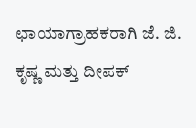ಛಾಯಾಗ್ರಾಹಕರಾಗಿ ಜೆ. ಜಿ. ಕೃಷ್ಣ ಮತ್ತು ದೀಪಕ್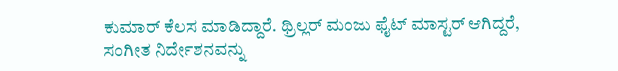ಕುಮಾರ್ ಕೆಲಸ ಮಾಡಿದ್ದಾರೆ. ಥ್ರಿಲ್ಲರ್ ಮಂಜು ಫೈಟ್ ಮಾಸ್ಟರ್ ಆಗಿದ್ದರೆ, ಸಂಗೀತ ನಿರ್ದೇಶನವನ್ನು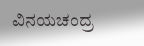ವಿನಯಚಂದ್ರ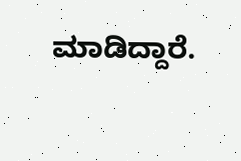ಮಾಡಿದ್ದಾರೆ.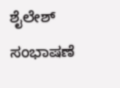ಶೈಲೇಶ್ ಸಂಭಾಷಣೆ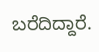ಬರೆದಿದ್ದಾರೆ.